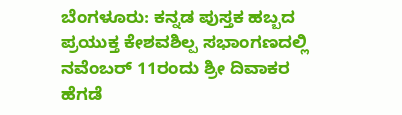ಬೆಂಗಳೂರು: ಕನ್ನಡ ಪುಸ್ತಕ ಹಬ್ಬದ ಪ್ರಯುಕ್ತ ಕೇಶವಶಿಲ್ಪ ಸಭಾಂಗಣದಲ್ಲಿ ನವೆಂಬರ್ 11ರಂದು ಶ್ರೀ ದಿವಾಕರ ಹೆಗಡೆ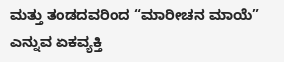ಮತ್ತು ತಂಡದವರಿಂದ “ಮಾರೀಚನ ಮಾಯೆ” ಎನ್ನುವ ಏಕವ್ಯಕ್ತಿ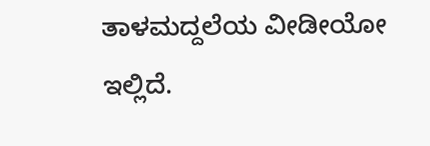ತಾಳಮದ್ದಲೆಯ ವೀಡೀಯೋ ಇಲ್ಲಿದೆ.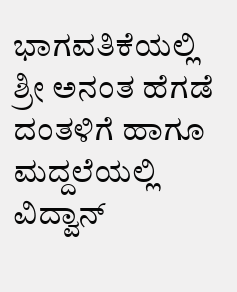ಭಾಗವತಿಕೆಯಲ್ಲಿ ಶ್ರೀ ಅನಂತ ಹೆಗಡೆ ದಂತಳಿಗೆ ಹಾಗೂ ಮದ್ದಲೆಯಲ್ಲಿ ವಿದ್ವಾನ್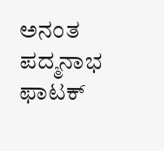ಅನಂತ ಪದ್ಮನಾಭ ಫಾಟಕ್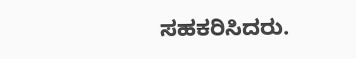ಸಹಕರಿಸಿದರು.